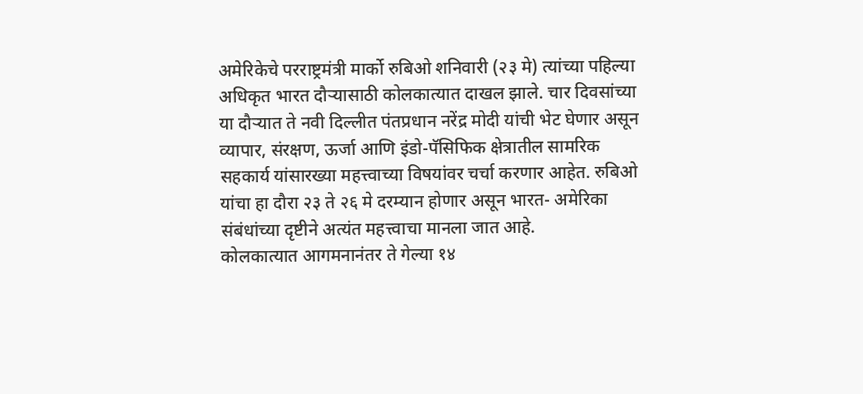अमेरिकेचे परराष्ट्रमंत्री मार्को रुबिओ शनिवारी (२३ मे) त्यांच्या पहिल्या अधिकृत भारत दौऱ्यासाठी कोलकात्यात दाखल झाले. चार दिवसांच्या या दौऱ्यात ते नवी दिल्लीत पंतप्रधान नरेंद्र मोदी यांची भेट घेणार असून व्यापार, संरक्षण, ऊर्जा आणि इंडो-पॅसिफिक क्षेत्रातील सामरिक सहकार्य यांसारख्या महत्त्वाच्या विषयांवर चर्चा करणार आहेत. रुबिओ यांचा हा दौरा २३ ते २६ मे दरम्यान होणार असून भारत- अमेरिका संबंधांच्या दृष्टीने अत्यंत महत्त्वाचा मानला जात आहे.
कोलकात्यात आगमनानंतर ते गेल्या १४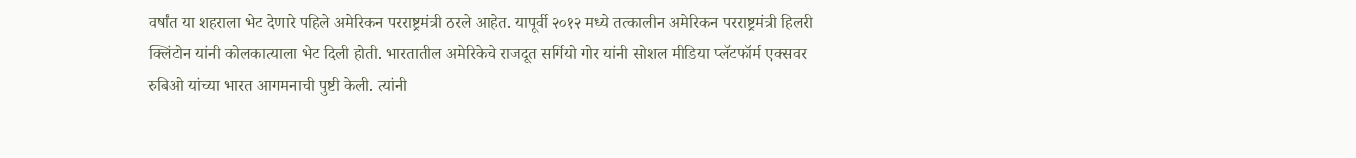वर्षांत या शहराला भेट देणारे पहिले अमेरिकन परराष्ट्रमंत्री ठरले आहेत. यापूर्वी २०१२ मध्ये तत्कालीन अमेरिकन परराष्ट्रमंत्री हिलरी क्लिंटोन यांनी कोलकात्याला भेट दिली होती. भारतातील अमेरिकेचे राजदूत सर्गियो गोर यांनी सोशल मीडिया प्लॅटफॉर्म एक्सवर रुबिओ यांच्या भारत आगमनाची पुष्टी केली. त्यांनी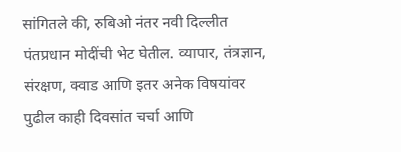सांगितले की, रुबिओ नंतर नवी दिल्लीत पंतप्रधान मोदींची भेट घेतील. व्यापार, तंत्रज्ञान, संरक्षण, क्वाड आणि इतर अनेक विषयांवर पुढील काही दिवसांत चर्चा आणि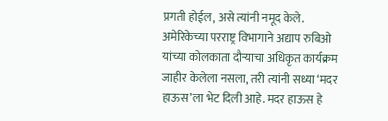प्रगती होईल, असे त्यांनी नमूद केले.
अमेरिकेच्या परराष्ट्र विभागाने अद्याप रुबिओ यांच्या कोलकाता दौऱ्याचा अधिकृत कार्यक्रम जाहीर केलेला नसला, तरी त्यांनी सध्या ‘मदर हाऊस’ला भेट दिली आहे. मदर हाऊस हे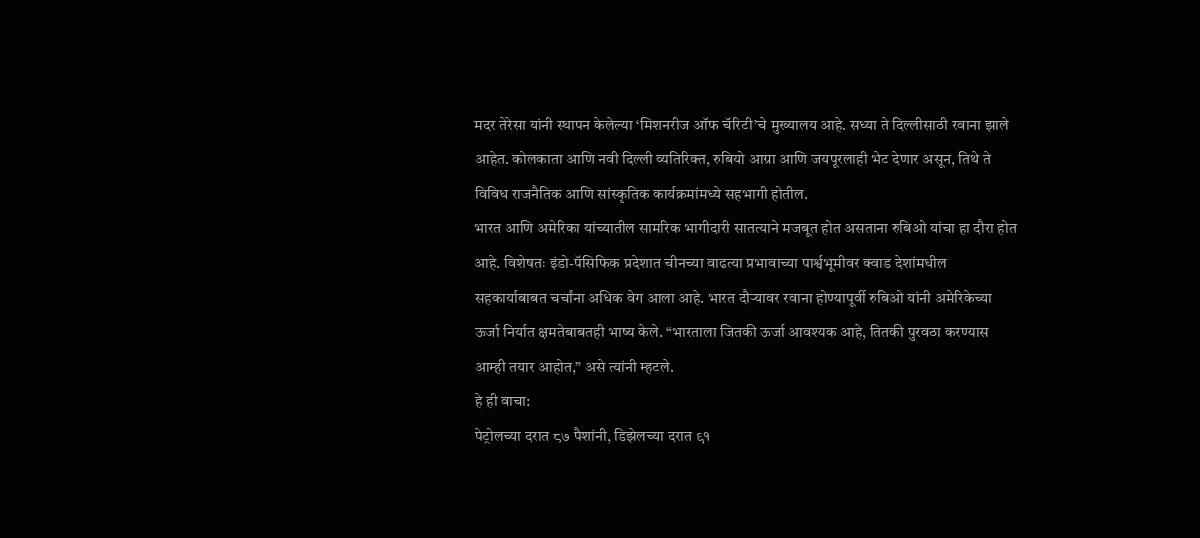मदर तेरेसा यांनी स्थापन केलेल्या ‘मिशनरीज ऑफ चॅरिटी’चे मुख्यालय आहे. सध्या ते दिल्लीसाठी रवाना झाले आहेत. कोलकाता आणि नवी दिल्ली व्यतिरिक्त, रुबियो आग्रा आणि जयपूरलाही भेट देणार असून, तिथे ते विविध राजनैतिक आणि सांस्कृतिक कार्यक्रमांमध्ये सहभागी होतील.
भारत आणि अमेरिका यांच्यातील सामरिक भागीदारी सातत्याने मजबूत होत असताना रुबिओ यांचा हा दौरा होत आहे. विशेषतः इंडो-पॅसिफिक प्रदेशात चीनच्या वाढत्या प्रभावाच्या पार्श्वभूमीवर क्वाड देशांमधील सहकार्याबाबत चर्चांना अधिक वेग आला आहे. भारत दौऱ्यावर रवाना होण्यापूर्वी रुबिओ यांनी अमेरिकेच्या ऊर्जा निर्यात क्षमतेबाबतही भाष्य केले. “भारताला जितकी ऊर्जा आवश्यक आहे, तितकी पुरवठा करण्यास आम्ही तयार आहोत,” असे त्यांनी म्हटले.
हे ही वाचा:
पेट्रोलच्या दरात ८७ पैशांनी, डिझेलच्या दरात ९१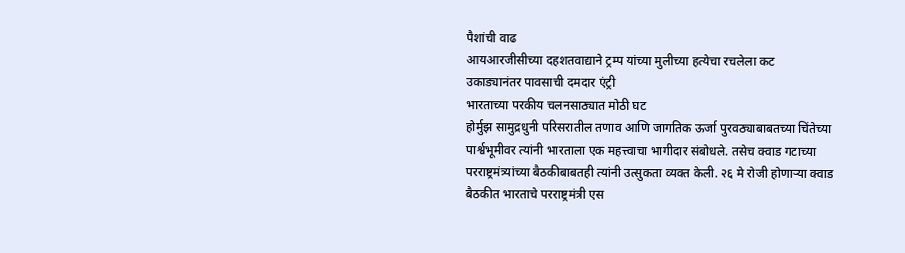पैशांची वाढ
आयआरजीसीच्या दहशतवाद्याने ट्रम्प यांच्या मुलीच्या हत्येचा रचलेला कट
उकाड्यानंतर पावसाची दमदार एंट्री
भारताच्या परकीय चलनसाठ्यात मोठी घट
होर्मुझ सामुद्रधुनी परिसरातील तणाव आणि जागतिक ऊर्जा पुरवठ्याबाबतच्या चिंतेच्या पार्श्वभूमीवर त्यांनी भारताला एक महत्त्वाचा भागीदार संबोधले. तसेच क्वाड गटाच्या परराष्ट्रमंत्र्यांच्या बैठकीबाबतही त्यांनी उत्सुकता व्यक्त केली. २६ मे रोजी होणाऱ्या क्वाड बैठकीत भारताचे परराष्ट्रमंत्री एस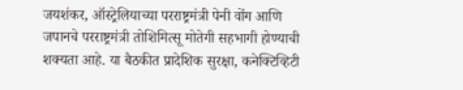जयशंकर, ऑस्ट्रेलियाच्या परराष्ट्रमंत्री पेनी वोंग आणि जपानचे परराष्ट्रमंत्री तोशिमित्सू मोतेगी सहभागी होण्याची शक्यता आहे. या बैठकीत प्रादेशिक सुरक्षा, कनेक्टिव्हिटी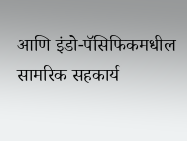आणि इंडो-पॅसिफिकमधील सामरिक सहकार्य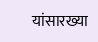यांसारख्या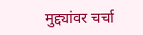मुद्द्यांवर चर्चा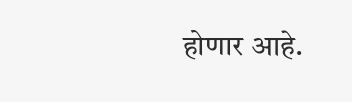होणार आहे.